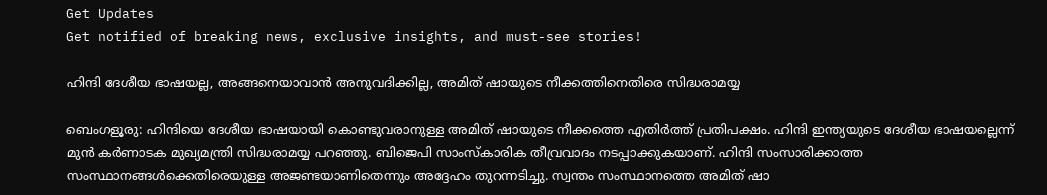Get Updates
Get notified of breaking news, exclusive insights, and must-see stories!

ഹിന്ദി ദേശീയ ഭാഷയല്ല, അങ്ങനെയാവാന്‍ അനുവദിക്കില്ല, അമിത് ഷായുടെ നീക്കത്തിനെതിരെ സിദ്ധരാമയ്യ

ബെംഗളൂരു: ഹിന്ദിയെ ദേശീയ ഭാഷയായി കൊണ്ടുവരാനുള്ള അമിത് ഷായുടെ നീക്കത്തെ എതിര്‍ത്ത് പ്രതിപക്ഷം. ഹിന്ദി ഇന്ത്യയുടെ ദേശീയ ഭാഷയല്ലെന്ന് മുന്‍ കര്‍ണാടക മുഖ്യമന്ത്രി സിദ്ധരാമയ്യ പറഞ്ഞു. ബിജെപി സാംസ്‌കാരിക തീവ്രവാദം നടപ്പാക്കുകയാണ്. ഹിന്ദി സംസാരിക്കാത്ത സംസ്ഥാനങ്ങള്‍ക്കെതിരെയുള്ള അജണ്ടയാണിതെന്നും അദ്ദേഹം തുറന്നടിച്ചു. സ്വന്തം സംസ്ഥാനത്തെ അമിത് ഷാ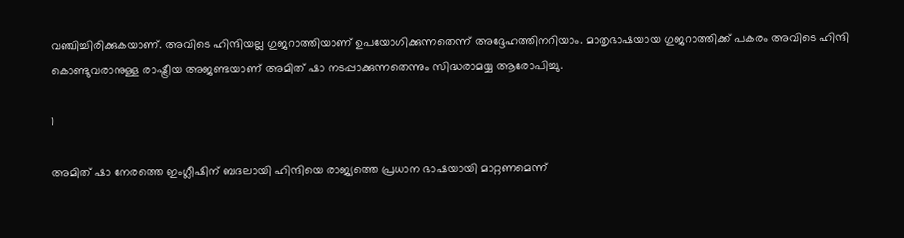വഞ്ചിച്ചിരിക്കുകയാണ്. അവിടെ ഹിന്ദിയല്ല ഗുജറാത്തിയാണ് ഉപയോഗിക്കുന്നതെന്ന് അദ്ദേഹത്തിനറിയാം. മാതൃഭാഷയായ ഗുജറാത്തിക്ക് പകരം അവിടെ ഹിന്ദി കൊണ്ടുവരാനുള്ള രാഷ്ട്രീയ അജണ്ടയാണ് അമിത് ഷാ നടപ്പാക്കുന്നതെന്നും സിദ്ധരാമയ്യ ആരോപിച്ചു.

1

അമിത് ഷാ നേരത്തെ ഇംഗ്ലീഷിന് ബദലായി ഹിന്ദിയെ രാജ്യത്തെ പ്രധാന ഭാഷയായി മാറ്റണമെന്ന്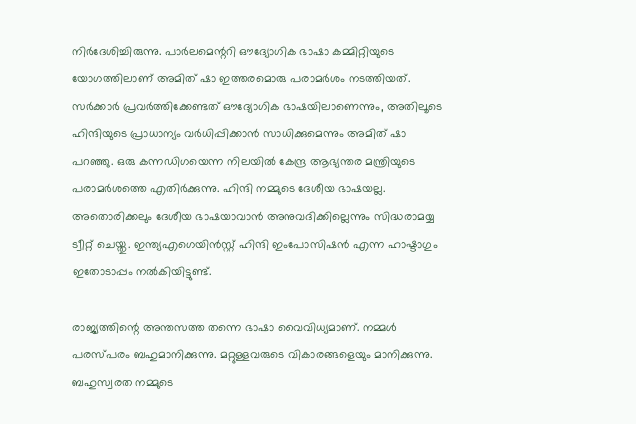നിര്‍ദേശിച്ചിരുന്നു. പാര്‍ലമെന്ററി ഔദ്യോഗിക ഭാഷാ കമ്മിറ്റിയുടെ യോഗത്തിലാണ് അമിത് ഷാ ഇത്തരമൊരു പരാമര്‍ശം നടത്തിയത്. സര്‍ക്കാര്‍ പ്രവര്‍ത്തിക്കേണ്ടത് ഔദ്യോഗിക ഭാഷയിലാണെന്നും, അതിലൂടെ ഹിന്ദിയുടെ പ്രാധാന്യം വര്‍ധിപ്പിക്കാന്‍ സാധിക്കുമെന്നും അമിത് ഷാ പറഞ്ഞു. ഒരു കന്നഡിഗയെന്ന നിലയില്‍ കേന്ദ്ര ആഭ്യന്തര മന്ത്രിയുടെ പരാമര്‍ശത്തെ എതിര്‍ക്കുന്നു. ഹിന്ദി നമ്മുടെ ദേശീയ ഭാഷയല്ല. അതൊരിക്കലും ദേശീയ ഭാഷയാവാന്‍ അനുവദിക്കില്ലെന്നും സിദ്ധരാമയ്യ ട്വീറ്റ് ചെയ്തു. ഇന്ത്യഎഗെയിന്‍സ്റ്റ് ഹിന്ദി ഇംപോസിഷന്‍ എന്ന ഹാഷ്ടാഗും ഇതോടാപ്പം നല്‍കിയിട്ടുണ്ട്.

രാജ്യത്തിന്റെ അന്തസത്ത തന്നെ ഭാഷാ വൈവിധ്യമാണ്. നമ്മള്‍ പരസ്പരം ബഹുമാനിക്കുന്നു. മറ്റുള്ളവരുടെ വികാരങ്ങളെയും മാനിക്കുന്നു. ബഹുസ്വരത നമ്മുടെ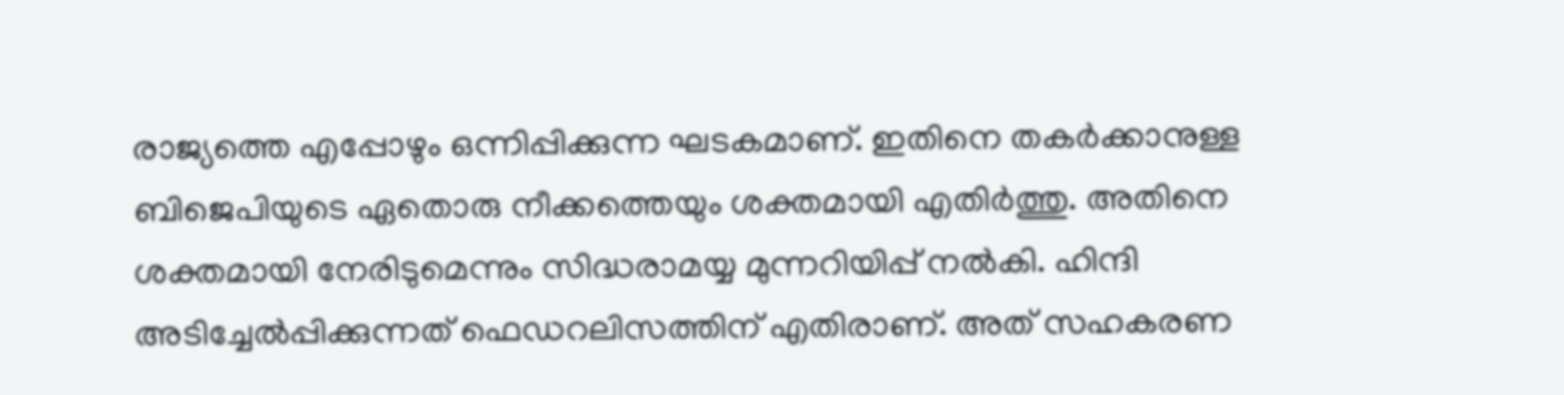രാജ്യത്തെ എപ്പോഴും ഒന്നിപ്പിക്കുന്ന ഘടകമാണ്. ഇതിനെ തകര്‍ക്കാനുള്ള ബിജെപിയുടെ ഏതൊരു നീക്കത്തെയും ശക്തമായി എതിര്‍ത്തു. അതിനെ ശക്തമായി നേരിടുമെന്നും സിദ്ധരാമയ്യ മുന്നറിയിപ്പ് നല്‍കി. ഹിന്ദി അടിച്ചേല്‍പ്പിക്കുന്നത് ഫെഡറലിസത്തിന് എതിരാണ്. അത് സഹകരണ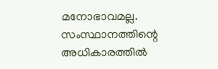മനോഭാവമല്ല. സംസ്ഥാനത്തിന്റെ അധികാരത്തില്‍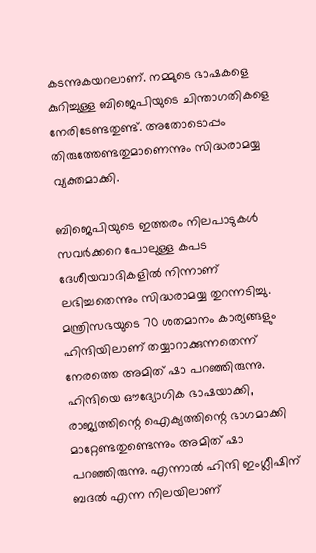കടന്നുകയറലാണ്. നമ്മുടെ ഭാഷകളെ കുറിച്ചുള്ള ബിജെപിയുടെ ചിന്താഗതികളെ നേരിടേണ്ടതുണ്ട്. അതോടൊപ്പം തിരുത്തേണ്ടതുമാണെന്നും സിദ്ധരാമയ്യ വ്യക്തമാക്കി.

ബിജെപിയുടെ ഇത്തരം നിലപാടുകള്‍ സവര്‍ക്കറെ പോലുള്ള കപട ദേശീയവാദികളില്‍ നിന്നാണ് ലഭിച്ചതെന്നും സിദ്ധരാമയ്യ തുറന്നടിച്ചു. മന്ത്രിസഭയുടെ 70 ശതമാനം കാര്യങ്ങളും ഹിന്ദിയിലാണ് തയ്യാറാക്കുന്നതെന്ന് നേരത്തെ അമിത് ഷാ പറഞ്ഞിരുന്നു. ഹിന്ദിയെ ഔദ്യോഗിക ഭാഷയാക്കി, രാജ്യത്തിന്റെ ഐക്യത്തിന്റെ ഭാഗമാക്കി മാറ്റേണ്ടതുണ്ടെന്നും അമിത് ഷാ പറഞ്ഞിരുന്നു. എന്നാല്‍ ഹിന്ദി ഇംഗ്ലീഷിന് ബദല്‍ എന്ന നിലയിലാണ്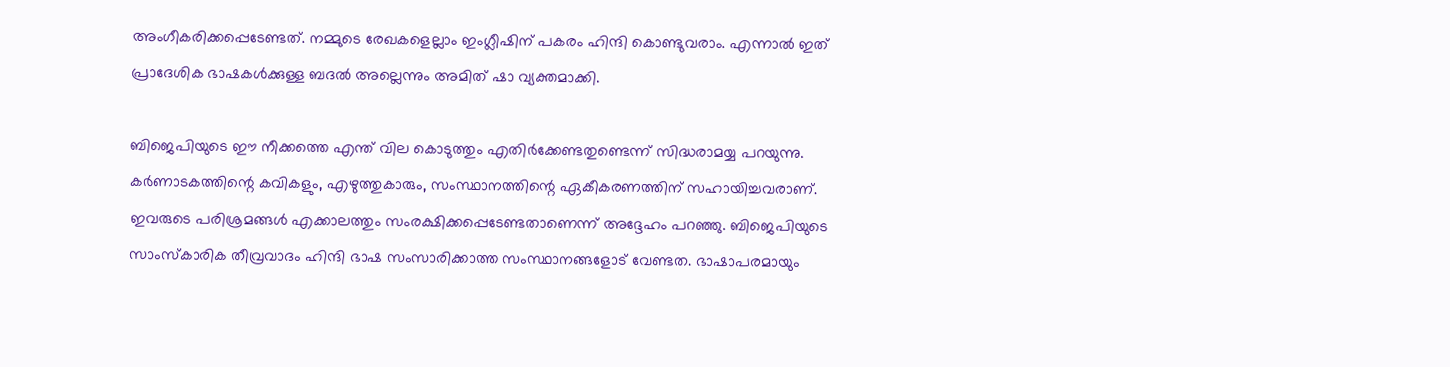അംഗീകരിക്കപ്പെടേണ്ടത്. നമ്മുടെ രേഖകളെല്ലാം ഇംഗ്ലീഷിന് പകരം ഹിന്ദി കൊണ്ടുവരാം. എന്നാല്‍ ഇത് പ്രാദേശിക ഭാഷകള്‍ക്കുള്ള ബദല്‍ അല്ലെന്നും അമിത് ഷാ വ്യക്തമാക്കി.

ബിജെപിയുടെ ഈ നീക്കത്തെ എന്ത് വില കൊടുത്തും എതിര്‍ക്കേണ്ടതുണ്ടെന്ന് സിദ്ധരാമയ്യ പറയുന്നു. കര്‍ണാടകത്തിന്റെ കവികളും, എഴുത്തുകാരും, സംസ്ഥാനത്തിന്റെ ഏകീകരണത്തിന് സഹായിച്ചവരാണ്. ഇവരുടെ പരിശ്രമങ്ങള്‍ എക്കാലത്തും സംരക്ഷിക്കപ്പെടേണ്ടതാണെന്ന് അദ്ദേഹം പറഞ്ഞു. ബിജെപിയുടെ സാംസ്‌കാരിക തീവ്രവാദം ഹിന്ദി ഭാഷ സംസാരിക്കാത്ത സംസ്ഥാനങ്ങളോട് വേണ്ടത. ഭാഷാപരമായും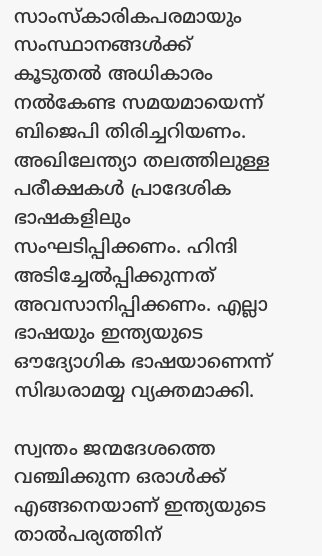സാംസ്‌കാരികപരമായും സംസ്ഥാനങ്ങള്‍ക്ക് കൂടുതല്‍ അധികാരം നല്‍കേണ്ട സമയമായെന്ന് ബിജെപി തിരിച്ചറിയണം. അഖിലേന്ത്യാ തലത്തിലുള്ള പരീക്ഷകള്‍ പ്രാദേശിക ഭാഷകളിലും സംഘടിപ്പിക്കണം. ഹിന്ദി അടിച്ചേല്‍പ്പിക്കുന്നത് അവസാനിപ്പിക്കണം. എല്ലാ ഭാഷയും ഇന്ത്യയുടെ ഔദ്യോഗിക ഭാഷയാണെന്ന് സിദ്ധരാമയ്യ വ്യക്തമാക്കി.

സ്വന്തം ജന്മദേശത്തെ വഞ്ചിക്കുന്ന ഒരാള്‍ക്ക് എങ്ങനെയാണ് ഇന്ത്യയുടെ താല്‍പര്യത്തിന്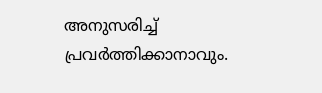അനുസരിച്ച് പ്രവര്‍ത്തിക്കാനാവും.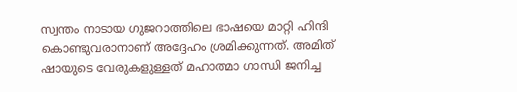സ്വന്തം നാടായ ഗുജറാത്തിലെ ഭാഷയെ മാറ്റി ഹിന്ദി കൊണ്ടുവരാനാണ് അദ്ദേഹം ശ്രമിക്കുന്നത്. അമിത് ഷായുടെ വേരുകളുള്ളത് മഹാത്മാ ഗാന്ധി ജനിച്ച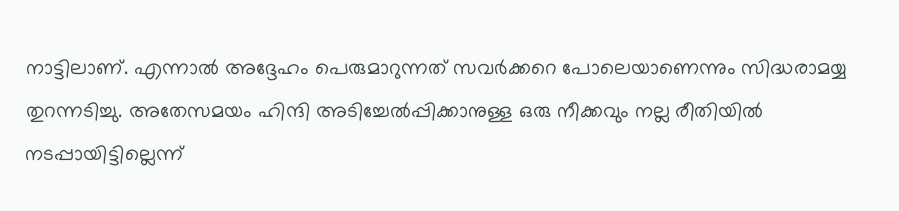നാട്ടിലാണ്. എന്നാല്‍ അദ്ദേഹം പെരുമാറുന്നത് സവര്‍ക്കറെ പോലെയാണെന്നും സിദ്ധരാമയ്യ തുറന്നടിച്ചു. അതേസമയം ഹിന്ദി അടിച്ചേല്‍പ്പിക്കാനുള്ള ഒരു നീക്കവും നല്ല രീതിയില്‍ നടപ്പായിട്ടില്ലെന്ന്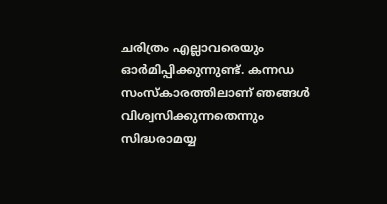ചരിത്രം എല്ലാവരെയും ഓര്‍മിപ്പിക്കുന്നുണ്ട്. കന്നഡ സംസ്‌കാരത്തിലാണ് ഞങ്ങള്‍ വിശ്വസിക്കുന്നതെന്നും സിദ്ധരാമയ്യ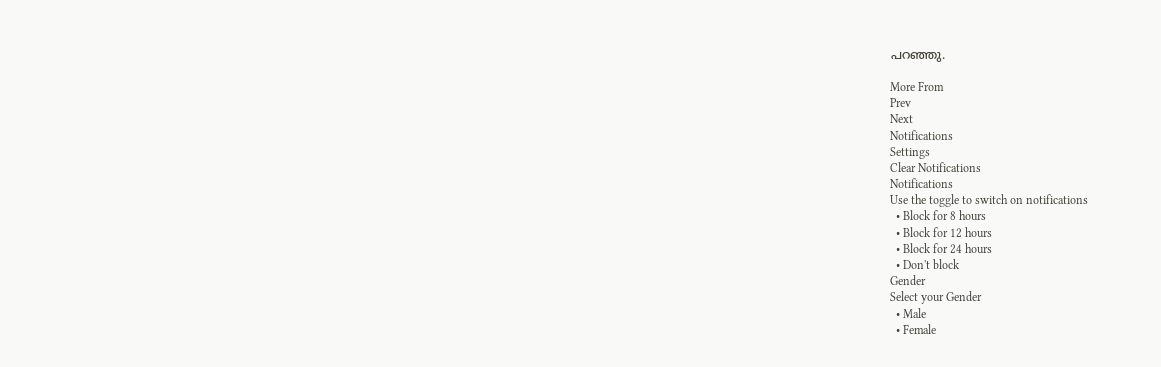പറഞ്ഞു.

More From
Prev
Next
Notifications
Settings
Clear Notifications
Notifications
Use the toggle to switch on notifications
  • Block for 8 hours
  • Block for 12 hours
  • Block for 24 hours
  • Don't block
Gender
Select your Gender
  • Male
  • Female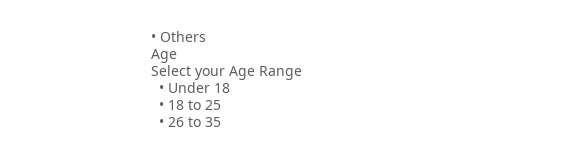• Others
Age
Select your Age Range
  • Under 18
  • 18 to 25
  • 26 to 35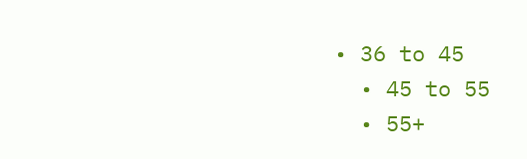• 36 to 45
  • 45 to 55
  • 55+